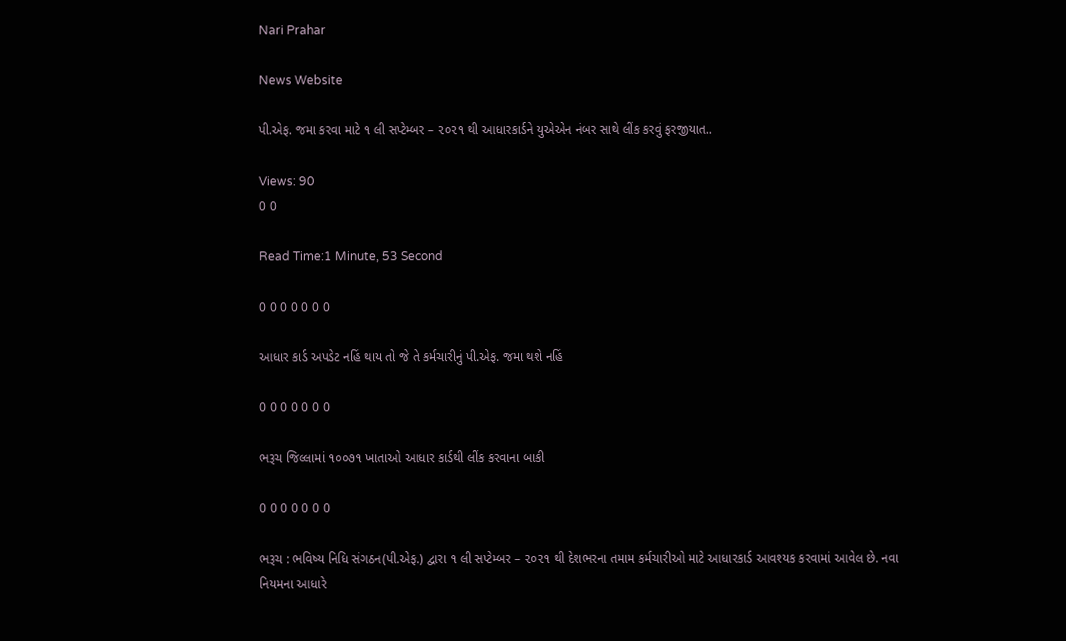Nari Prahar

News Website

પી.એફ. જમા કરવા માટે ૧ લી સપ્ટેમ્બર – ૨૦૨૧ થી આધારકાર્ડને યુએએન નંબર સાથે લીંક કરવું ફરજીયાત..

Views: 90
0 0

Read Time:1 Minute, 53 Second

0 0 0 0 0 0 0

આધાર કાર્ડ અપડેટ નહિં થાય તો જે તે કર્મચારીનું પી.એફ. જમા થશે નહિં

0 0 0 0 0 0 0

ભરૂચ જિલ્લામાં ૧૦૦૭૧ ખાતાઓ આધાર કાર્ડથી લીંક કરવાના બાકી

0 0 0 0 0 0 0

ભરૂચ : ભવિષ્ય નિધિ સંગઠન(પી.એફ.) દ્વારા ૧ લી સપ્ટેમ્બર – ૨૦૨૧ થી દેશભરના તમામ કર્મચારીઓ માટે આધારકાર્ડ આવશ્યક કરવામાં આવેલ છે. નવા નિયમના આધારે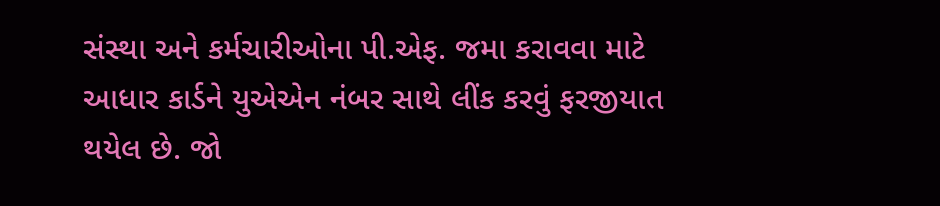સંસ્થા અને કર્મચારીઓના પી.એફ. જમા કરાવવા માટે આધાર કાર્ડને યુએએન નંબર સાથે લીંક કરવું ફરજીયાત થયેલ છે. જો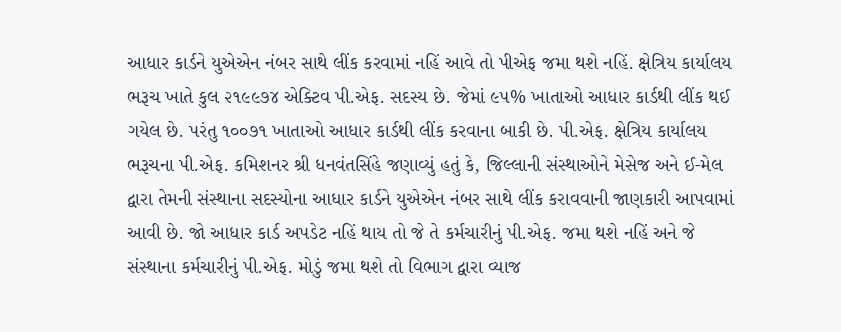આધાર કાર્ડને યુએએન નંબર સાથે લીંક કરવામાં નહિં આવે તો પીએફ જમા થશે નહિં. ક્ષેત્રિય કાર્યાલય ભરૂચ ખાતે કુલ ૨૧૯૯૭૪ એક્ટિવ પી.એફ. સદસ્ય છે. જેમાં ૯૫% ખાતાઓ આધાર કાર્ડથી લીંક થઈ ગયેલ છે. પરંતુ ૧૦૦૭૧ ખાતાઓ આધાર કાર્ડથી લીંક કરવાના બાકી છે. પી.એફ. ક્ષેત્રિય કાર્યાલય ભરૂચના પી.એફ. કમિશનર શ્રી ધનવંતસિંહે જણાવ્યું હતું કે, જિલ્લાની સંસ્થાઓને મેસેજ અને ઈ-મેલ દ્વારા તેમની સંસ્થાના સદસ્યોના આધાર કાર્ડને યુએએન નંબર સાથે લીંક કરાવવાની જાણકારી આપવામાં આવી છે. જો આધાર કાર્ડ અપડેટ નહિં થાય તો જે તે કર્મચારીનું પી.એફ. જમા થશે નહિં અને જે સંસ્થાના કર્મચારીનું પી.એફ. મોડું જમા થશે તો વિભાગ દ્વારા વ્યાજ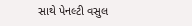સાથે પેનલ્ટી વસુલ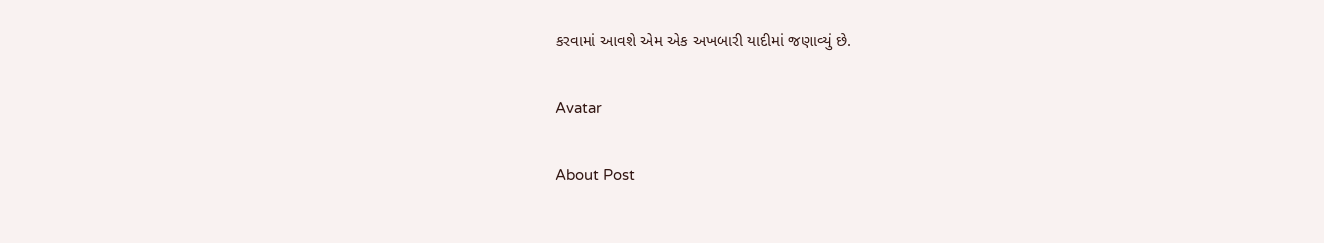કરવામાં આવશે એમ એક અખબારી યાદીમાં જણાવ્યું છે.

Avatar

About Post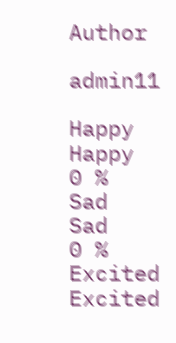Author

admin11

Happy
Happy
0 %
Sad
Sad
0 %
Excited
Excited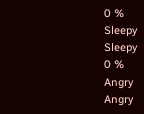0 %
Sleepy
Sleepy
0 %
Angry
Angry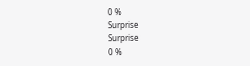0 %
Surprise
Surprise
0 %